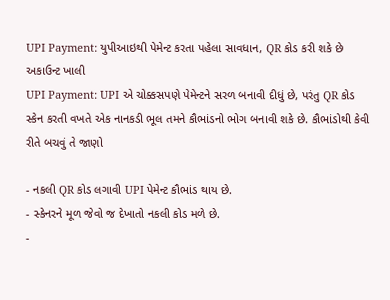UPI Payment: યુપીઆઇથી પેમેન્ટ કરતા પહેલા સાવધાન, QR કોડ કરી શકે છે અકાઉન્ટ ખાલી
UPI Payment: UPI એ ચોક્કસપણે પેમેન્ટને સરળ બનાવી દીધું છે, પરંતુ QR કોડ સ્કેન કરતી વખતે એક નાનકડી ભૂલ તમને કૌભાંડનો ભોગ બનાવી શકે છે. કૌભાંડોથી કેવી રીતે બચવું તે જાણો

- નકલી QR કોડ લગાવી UPI પેમેન્ટ કૌભાંડ થાય છે.
- સ્કેનરને મૂળ જેવો જ દેખાતો નકલી કોડ મળે છે.
-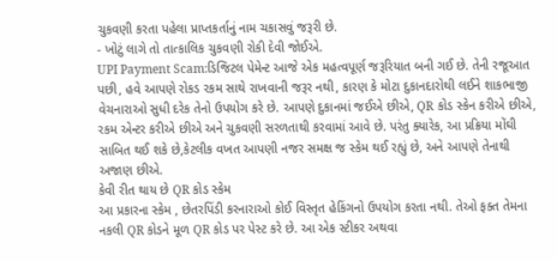ચુકવણી કરતા પહેલા પ્રાપ્તકર્તાનું નામ ચકાસવું જરૂરી છે.
- ખોટું લાગે તો તાત્કાલિક ચુકવણી રોકી દેવી જોઈએ.
UPI Payment Scam:ડિજિટલ પેમેન્ટ આજે એક મહત્વપૂર્ણ જરૂરિયાત બની ગઈ છે. તેની રજૂઆત પછી, હવે આપણે રોકડ રકમ સાથે રાખવાની જરૂર નથી, કારણ કે મોટા દુકાનદારોથી લઈને શાકભાજી વેચનારાઓ સુધી દરેક તેનો ઉપયોગ કરે છે. આપણે દુકાનમાં જઈએ છીએ, QR કોડ સ્કેન કરીએ છીએ, રકમ એન્ટર કરીએ છીએ અને ચુકવણી સરળતાથી કરવામાં આવે છે. પરંતુ ક્યારેક, આ પ્રક્રિયા મોંઘી સાબિત થઈ શકે છે,કેટલીક વખત આપણી નજર સમક્ષ જ સ્કેમ થઈ રહ્યું છે, અને આપણે તેનાથી અજાણ છીએ.
કેવી રીત થાય છે QR કોડ સ્કેમ
આ પ્રકારના સ્કેમ , છેતરપિંડી કરનારાઓ કોઈ વિસ્તૃત હેકિંગનો ઉપયોગ કરતા નથી. તેઓ ફક્ત તેમના નકલી QR કોડને મૂળ QR કોડ પર પેસ્ટ કરે છે. આ એક સ્ટીકર અથવા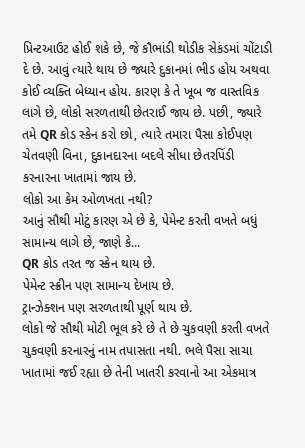પ્રિન્ટઆઉટ હોઈ શકે છે, જે કૌભાંડી થોડીક સેકંડમાં ચોંટાડી દે છે. આવું ત્યારે થાય છે જ્યારે દુકાનમાં ભીડ હોય અથવા કોઈ વ્યક્તિ બેધ્યાન હોય. કારણ કે તે ખૂબ જ વાસ્તવિક લાગે છે, લોકો સરળતાથી છેતરાઈ જાય છે. પછી, જ્યારે તમે QR કોડ સ્કેન કરો છો, ત્યારે તમારા પૈસા કોઈપણ ચેતવણી વિના, દુકાનદારના બદલે સીધા છેતરપિંડી કરનારના ખાતામાં જાય છે.
લોકો આ કેમ ઓળખતા નથી?
આનું સૌથી મોટું કારણ એ છે કે, પેમેન્ટ કરતી વખતે બધું સામાન્ય લાગે છે, જાણે કે...
QR કોડ તરત જ સ્કેન થાય છે.
પેમેન્ટ સ્ક્રીન પણ સામાન્ય દેખાય છે.
ટ્રાન્ઝેક્શન પણ સરળતાથી પૂર્ણ થાય છે.
લોકો જે સૌથી મોટી ભૂલ કરે છે તે છે ચુકવણી કરતી વખતે ચુકવણી કરનારનું નામ તપાસતા નથી. ભલે પૈસા સાચા ખાતામાં જઈ રહ્યા છે તેની ખાતરી કરવાનો આ એકમાત્ર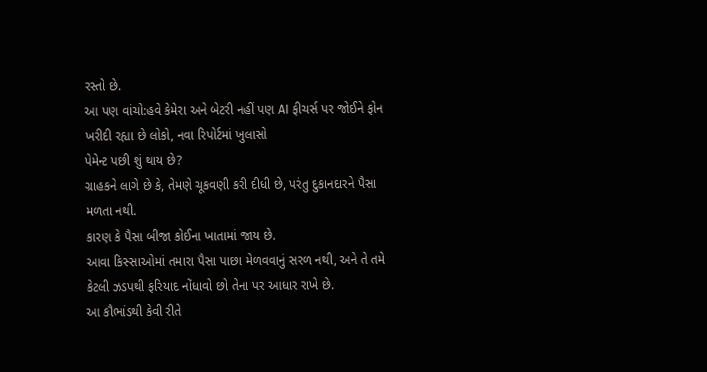રસ્તો છે.
આ પણ વાંચો:હવે કેમેરા અને બેટરી નહીં પણ AI ફીચર્સ પર જોઈને ફોન ખરીદી રહ્યા છે લોકો, નવા રિપોર્ટમાં ખુલાસો
પેમેન્ટ પછી શું થાય છે?
ગ્રાહકને લાગે છે કે, તેમણે ચૂકવણી કરી દીધી છે, પરંતુ દુકાનદારને પૈસા મળતા નથી.
કારણ કે પૈસા બીજા કોઈના ખાતામાં જાય છે.
આવા કિસ્સાઓમાં તમારા પૈસા પાછા મેળવવાનું સરળ નથી, અને તે તમે કેટલી ઝડપથી ફરિયાદ નોંધાવો છો તેના પર આધાર રાખે છે.
આ કૌભાંડથી કેવી રીતે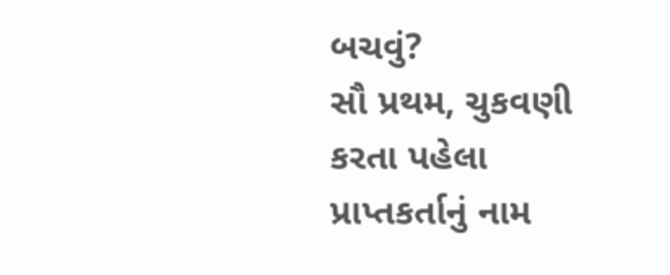બચવું?
સૌ પ્રથમ, ચુકવણી કરતા પહેલા પ્રાપ્તકર્તાનું નામ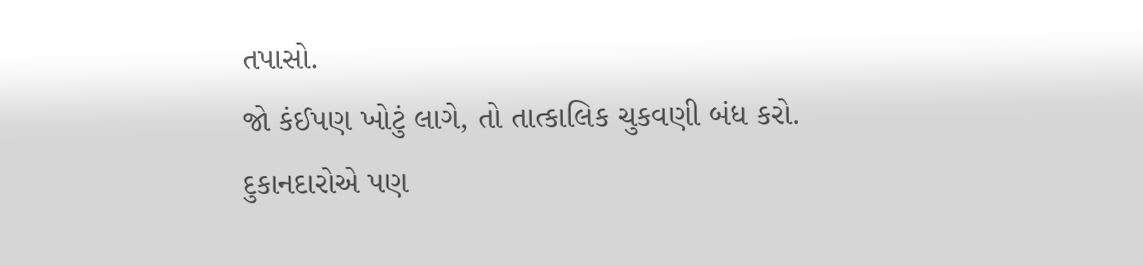તપાસો.
જો કંઈપણ ખોટું લાગે, તો તાત્કાલિક ચુકવણી બંધ કરો.
દુકાનદારોએ પણ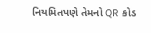નિયમિતપણે તેમનો QR કોડ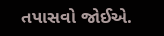તપાસવો જોઈએ.